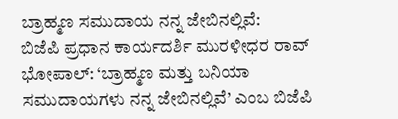ಬ್ರಾಹ್ಮಣ ಸಮುದಾಯ ನನ್ನ ಜೇಬಿನಲ್ಲಿವೆ:
ಬಿಜೆಪಿ ಪ್ರಧಾನ ಕಾರ್ಯದರ್ಶಿ ಮುರಳೀಧರ ರಾವ್
ಭೋಪಾಲ್: ‘ಬ್ರಾಹ್ಮಣ ಮತ್ತು ಬನಿಯಾ ಸಮುದಾಯಗಳು ನನ್ನ ಜೇಬಿನಲ್ಲಿವೆ’ ಎಂಬ ಬಿಜೆಪಿ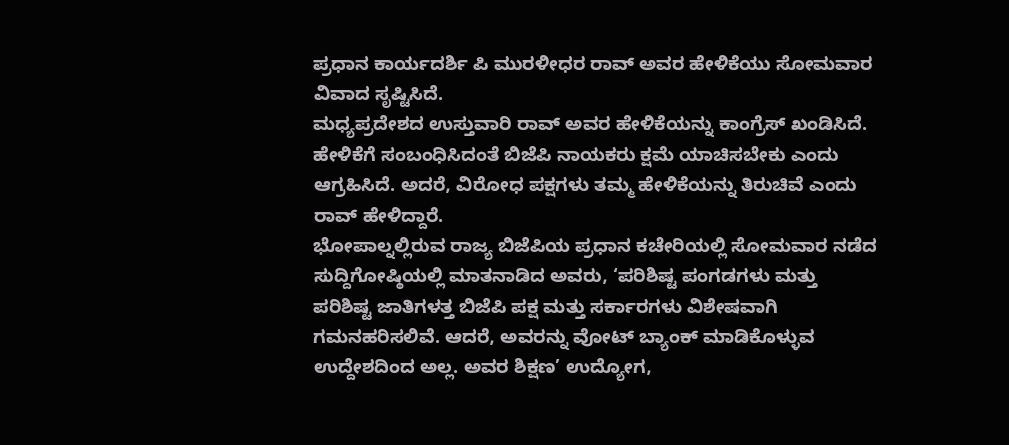ಪ್ರಧಾನ ಕಾರ್ಯದರ್ಶಿ ಪಿ ಮುರಳೀಧರ ರಾವ್ ಅವರ ಹೇಳಿಕೆಯು ಸೋಮವಾರ ವಿವಾದ ಸೃಷ್ಟಿಸಿದೆ.
ಮಧ್ಯಪ್ರದೇಶದ ಉಸ್ತುವಾರಿ ರಾವ್ ಅವರ ಹೇಳಿಕೆಯನ್ನು ಕಾಂಗ್ರೆಸ್ ಖಂಡಿಸಿದೆ. ಹೇಳಿಕೆಗೆ ಸಂಬಂಧಿಸಿದಂತೆ ಬಿಜೆಪಿ ನಾಯಕರು ಕ್ಷಮೆ ಯಾಚಿಸಬೇಕು ಎಂದು ಆಗ್ರಹಿಸಿದೆ. ಅದರೆ, ವಿರೋಧ ಪಕ್ಷಗಳು ತಮ್ಮ ಹೇಳಿಕೆಯನ್ನು ತಿರುಚಿವೆ ಎಂದು ರಾವ್ ಹೇಳಿದ್ದಾರೆ.
ಭೋಪಾಲ್ನಲ್ಲಿರುವ ರಾಜ್ಯ ಬಿಜೆಪಿಯ ಪ್ರಧಾನ ಕಚೇರಿಯಲ್ಲಿ ಸೋಮವಾರ ನಡೆದ ಸುದ್ದಿಗೋಷ್ಠಿಯಲ್ಲಿ ಮಾತನಾಡಿದ ಅವರು, ‘ಪರಿಶಿಷ್ಟ ಪಂಗಡಗಳು ಮತ್ತು ಪರಿಶಿಷ್ಟ ಜಾತಿಗಳತ್ತ ಬಿಜೆಪಿ ಪಕ್ಷ ಮತ್ತು ಸರ್ಕಾರಗಳು ವಿಶೇಷವಾಗಿ ಗಮನಹರಿಸಲಿವೆ. ಆದರೆ, ಅವರನ್ನು ವೋಟ್ ಬ್ಯಾಂಕ್ ಮಾಡಿಕೊಳ್ಳುವ ಉದ್ದೇಶದಿಂದ ಅಲ್ಲ. ಅವರ ಶಿಕ್ಷಣ’ ಉದ್ಯೋಗ,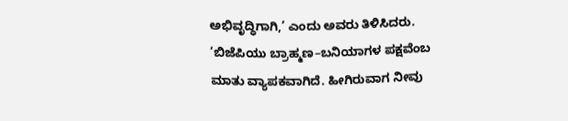ಅಭಿವೃದ್ಧಿಗಾಗಿ,’ ಎಂದು ಅವರು ತಿಳಿಸಿದರು.
‘ಬಿಜೆಪಿಯು ಬ್ರಾಹ್ಮಣ–ಬನಿಯಾಗಳ ಪಕ್ಷವೆಂಬ ಮಾತು ವ್ಯಾಪಕವಾಗಿದೆ. ಹೀಗಿರುವಾಗ ನೀವು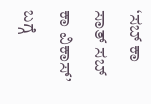‘ಸಬ್ ಕಾ ಸಾತ್ ಸಬ್ ಕಾ ವಿಕಾಸ್’ ಬಗ್ಗೆ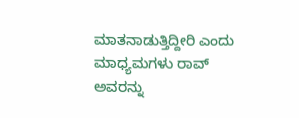ಮಾತನಾಡುತ್ತಿದ್ದೀರಿ ಎಂದು ಮಾಧ್ಯಮಗಳು ರಾವ್ ಅವರನ್ನು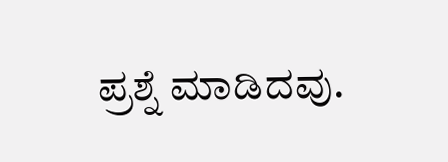ಪ್ರಶ್ನೆ ಮಾಡಿದವು.